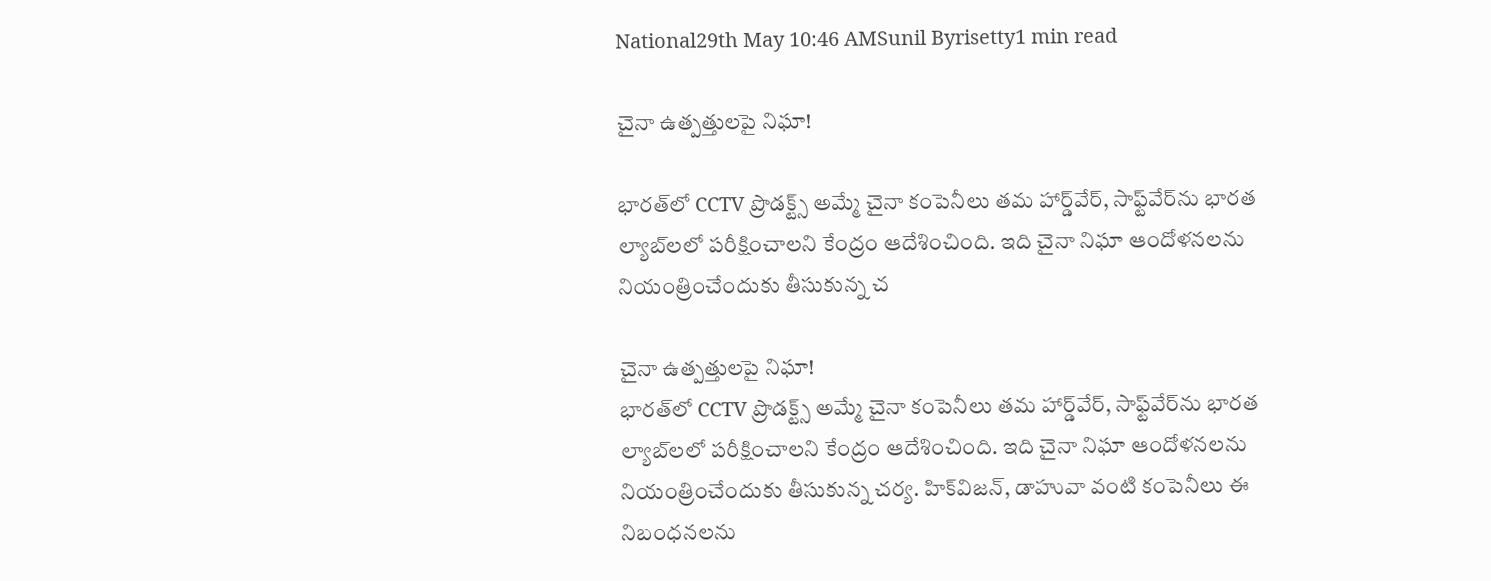National29th May 10:46 AMSunil Byrisetty1 min read

చైనా ఉత్పత్తులపై నిఘా!

భారత్‌లో CCTV ప్రొడక్ట్స్ అమ్మే చైనా కంపెనీలు తమ హార్డ్‌వేర్, సాఫ్ట్‌వేర్‌ను భారత ల్యాబ్‌లలో పరీక్షించాలని కేంద్రం ఆదేశించింది. ఇది చైనా నిఘా ఆందోళనలను నియంత్రించేందుకు తీసుకున్న చ

చైనా ఉత్పత్తులపై నిఘా!
భారత్‌లో CCTV ప్రొడక్ట్స్ అమ్మే చైనా కంపెనీలు తమ హార్డ్‌వేర్, సాఫ్ట్‌వేర్‌ను భారత ల్యాబ్‌లలో పరీక్షించాలని కేంద్రం ఆదేశించింది. ఇది చైనా నిఘా ఆందోళనలను నియంత్రించేందుకు తీసుకున్న చర్య. హిక్‌విజన్, డాహువా వంటి కంపెనీలు ఈ నిబంధనలను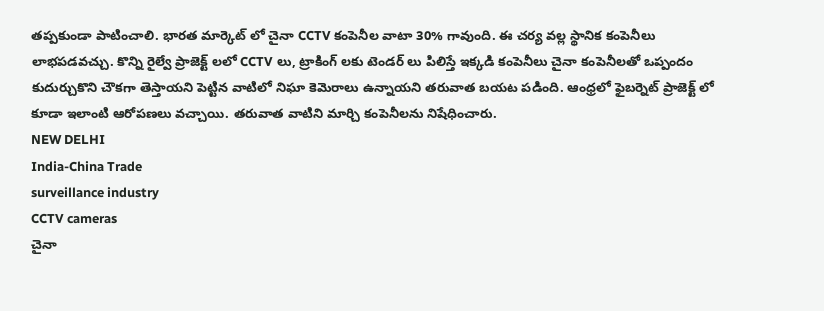తప్పకుండా పాటించాలి. భారత మార్కెట్ లో చైనా CCTV కంపెనీల వాటా 30% గావుంది. ఈ చర్య వల్ల స్థానిక కంపెనీలు లాభపడవచ్చు. కొన్ని రైల్వే ప్రాజెక్ట్ లలో CCTV లు, ట్రాకింగ్ లకు టెండర్ లు పిలిస్తే ఇక్కడి కంపెనీలు చైనా కంపెనీలతో ఒప్పందం కుదుర్చుకొని చౌకగా తెస్తాయని పెట్టిన వాటిలో నిఘా కెమెరాలు ఉన్నాయని తరువాత బయట పడింది. ఆంధ్రలో ఫైబర్నెట్ ప్రాజెక్ట్ లో కూడా ఇలాంటి ఆరోపణలు వచ్చాయి. తరువాత వాటిని మార్చి కంపెనీలను నిషేధించారు.
NEW DELHI
India-China Trade
surveillance industry
CCTV cameras
చైనా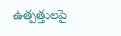ఉత్పత్తులపై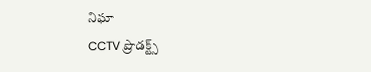నిఘా
CCTV ప్రొడక్ట్స్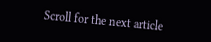Scroll for the next article